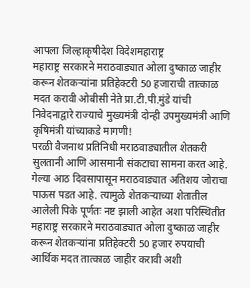आपला जिल्हाकृषीदेश विदेशमहाराष्ट्र
महाराष्ट्र सरकारने मराठवाड्यात ओला दुष्काळ जाहीर करून शेतकऱ्यांना प्रतिहेक्टरी 50 हजाराची तात्काळ मदत करावी ओबीसी नेते प्रा.टी.पी.मुंडे यांची निवेदनाद्वारे राज्याचे मुख्यमंत्री दोन्ही उपमुख्यमंत्री आणि कृषिमंत्री यांच्याकडे मागणी!
परळी वैजनाथ प्रतिनिधी मराठवाड्यातील शेतकरी सुलतानी आणि आसमानी संकटाचा सामना करत आहे. गेल्या आठ दिवसापासून मराठवाड्यात अतिशय जोराचा पाऊस पडत आहे. त्यामुळे शेतकऱ्याच्या शेतातील आलेली पिके पूर्णतः नष्ट झाली आहेत अशा परिस्थितीत महाराष्ट्र सरकारने मराठवाड्यात ओला दुष्काळ जाहीर करून शेतकऱ्यांना प्रतिहेक्टरी 50 हजार रुपयाची आर्थिक मदत तात्काळ जाहीर करावी अशी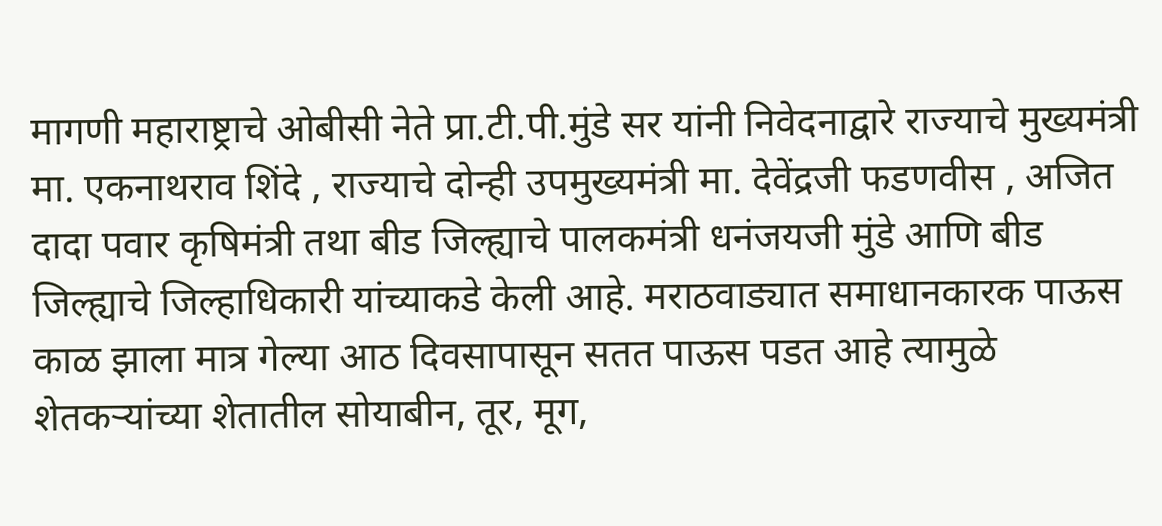मागणी महाराष्ट्राचे ओबीसी नेते प्रा.टी.पी.मुंडे सर यांनी निवेदनाद्वारे राज्याचे मुख्यमंत्री मा. एकनाथराव शिंदे , राज्याचे दोन्ही उपमुख्यमंत्री मा. देवेंद्रजी फडणवीस , अजित दादा पवार कृषिमंत्री तथा बीड जिल्ह्याचे पालकमंत्री धनंजयजी मुंडे आणि बीड जिल्ह्याचे जिल्हाधिकारी यांच्याकडे केली आहे. मराठवाड्यात समाधानकारक पाऊस काळ झाला मात्र गेल्या आठ दिवसापासून सतत पाऊस पडत आहे त्यामुळे शेतकऱ्यांच्या शेतातील सोयाबीन, तूर, मूग,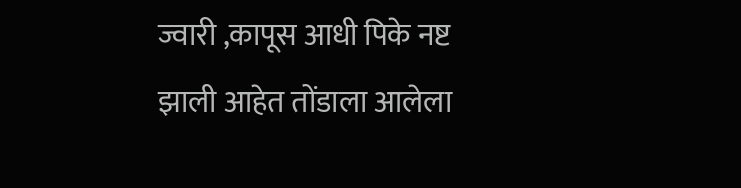ज्वारी ,कापूस आधी पिके नष्ट झाली आहेत तोंडाला आलेला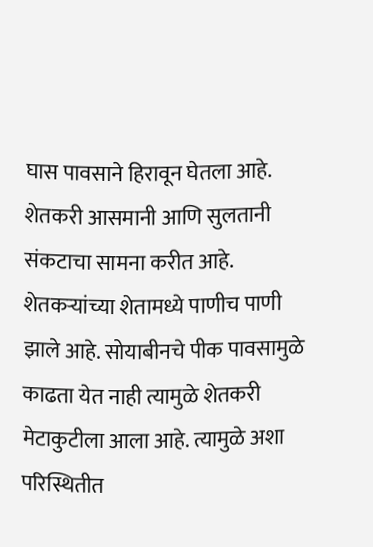घास पावसाने हिरावून घेतला आहे. शेतकरी आसमानी आणि सुलतानी संकटाचा सामना करीत आहे. शेतकऱ्यांच्या शेतामध्ये पाणीच पाणी झाले आहे. सोयाबीनचे पीक पावसामुळे काढता येत नाही त्यामुळे शेतकरी मेटाकुटीला आला आहे. त्यामुळे अशा परिस्थितीत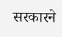सरकारने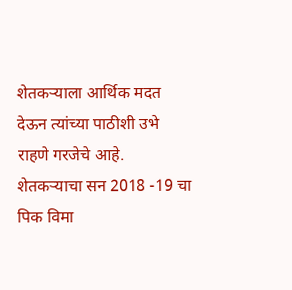शेतकऱ्याला आर्थिक मदत देऊन त्यांच्या पाठीशी उभे राहणे गरजेचे आहे. शेतकऱ्याचा सन 2018 -19 चा पिक विमा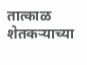तात्काळ शेतकऱ्याच्या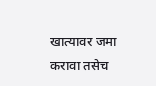खात्यावर जमा करावा तसेच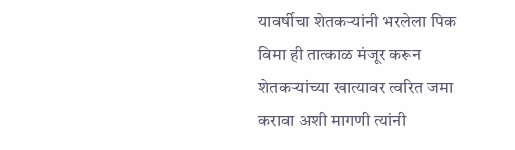यावर्षीचा शेतकऱ्यांनी भरलेला पिक विमा ही तात्काळ मंजूर करून शेतकऱ्यांच्या खात्यावर त्वरित जमा करावा अशी मागणी त्यांनी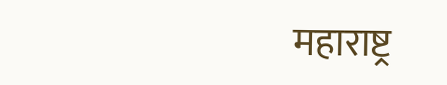महाराष्ट्र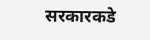सरकारकडे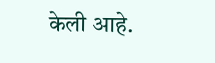केली आहे.